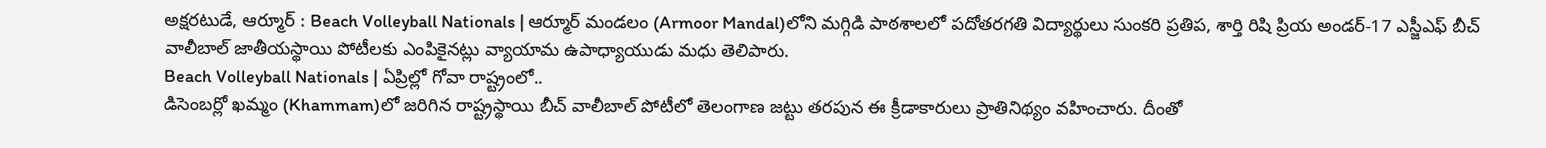అక్షరటుడే, ఆర్మూర్ : Beach Volleyball Nationals | ఆర్మూర్ మండలం (Armoor Mandal)లోని మగ్గిడి పాఠశాలలో పదోతరగతి విద్యార్థులు సుంకరి ప్రతిప, శార్తి రిషి ప్రియ అండర్-17 ఎస్జీఎఫ్ బీచ్ వాలీబాల్ జాతీయస్థాయి పోటీలకు ఎంపికైనట్లు వ్యాయామ ఉపాధ్యాయుడు మధు తెలిపారు.
Beach Volleyball Nationals | ఏప్రిల్లో గోవా రాష్ట్రంలో..
డిసెంబర్లో ఖమ్మం (Khammam)లో జరిగిన రాష్ట్రస్థాయి బీచ్ వాలీబాల్ పోటీలో తెలంగాణ జట్టు తరపున ఈ క్రీడాకారులు ప్రాతినిథ్యం వహించారు. దీంతో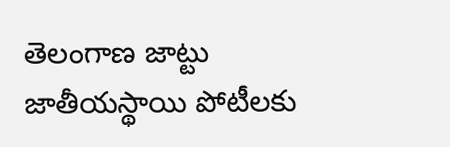తెలంగాణ జాట్టు జాతీయస్థాయి పోటీలకు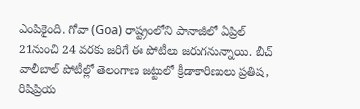ఎంపికైంది. గోవా (Goa) రాష్ట్రంలోని పానాజీలో ఏప్రిల్ 21నుంచి 24 వరకు జరిగే ఈ పోటీలు జరుగనున్నాయి. బీచ్ వాలీబాల్ పోటీల్లో తెలంగాణ జట్టులో క్రీడాకారిణులు ప్రతిష, రిషిప్రియ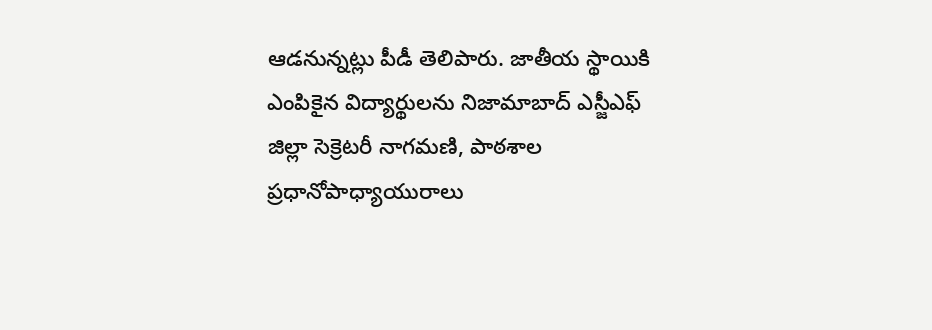ఆడనున్నట్లు పీడీ తెలిపారు. జాతీయ స్థాయికి ఎంపికైన విద్యార్థులను నిజామాబాద్ ఎస్జీఎఫ్ జిల్లా సెక్రెటరీ నాగమణి, పాఠశాల ప్రధానోపాధ్యాయురాలు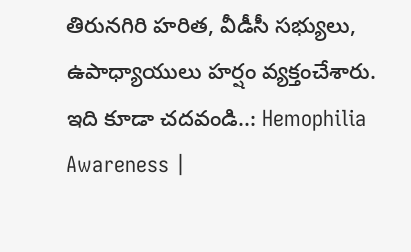తిరునగిరి హరిత, వీడీసీ సభ్యులు, ఉపాధ్యాయులు హర్షం వ్యక్తంచేశారు.
ఇది కూడా చదవండి..: Hemophilia Awareness |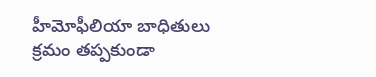హీమోఫీలియా బాధితులు క్రమం తప్పకుండా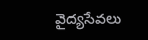వైద్యసేవలు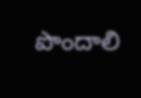పొందాలి